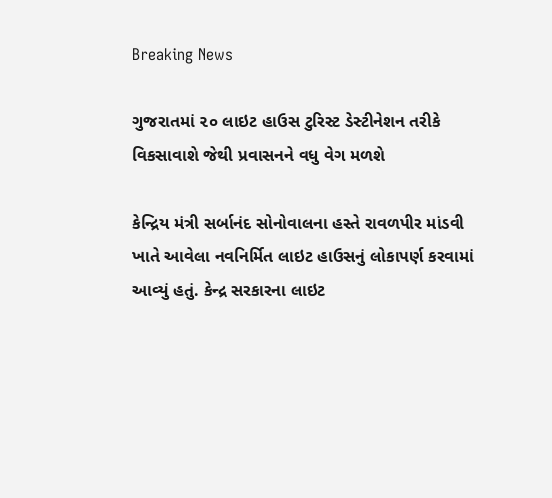Breaking News

ગુજરાતમાં ૨૦ લાઇટ હાઉસ ટુરિસ્ટ ડેસ્ટીનેશન તરીકે વિકસાવાશે જેથી પ્રવાસનને વધુ વેગ મળશે

કેન્દ્રિય મંત્રી સર્બાનંદ સોનોવાલના હસ્તે રાવળપીર માંડવી ખાતે આવેલા નવનિર્મિત લાઇટ હાઉસનું લોકાપર્ણ કરવામાં આવ્યું હતું. કેન્દ્ર સરકારના લાઇટ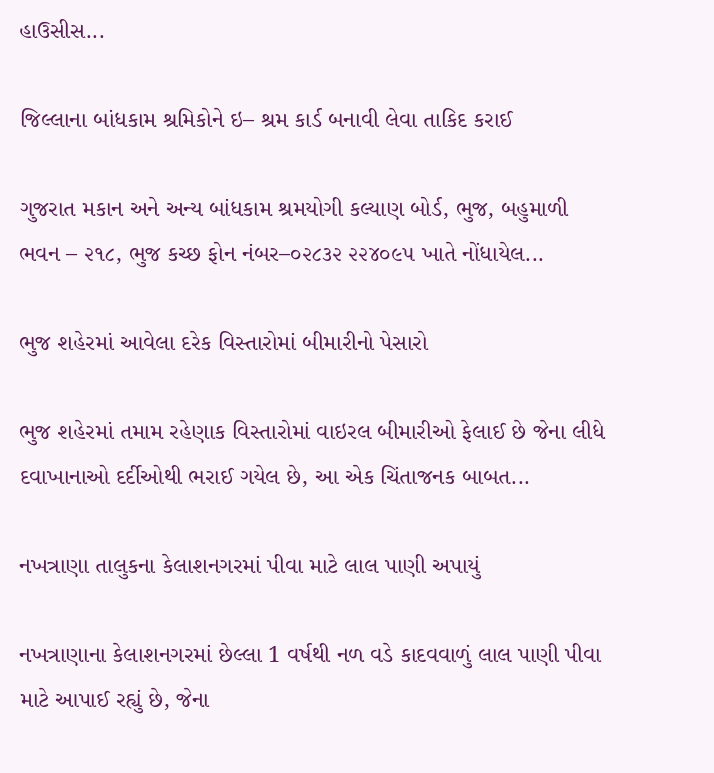હાઉસીસ...

જિલ્લાના બાંધકામ શ્રમિકોને ઇ– શ્રમ કાર્ડ બનાવી લેવા તાકિદ કરાઈ

ગુજરાત મકાન અને અન્ય બાંધકામ શ્રમયોગી કલ્યાણ બોર્ડ, ભુજ, બહુમાળી ભવન – ૨૧૮, ભુજ કચ્છ ફોન નંબર–૦૨૮૩૨ ૨૨૪૦૯૫ ખાતે નોંધાયેલ...

ભુજ શહેરમાં આવેલા દરેક વિસ્તારોમાં બીમારીનો પેસારો

ભુજ શહેરમાં તમામ રહેણાક વિસ્તારોમાં વાઇરલ બીમારીઓ ફેલાઈ છે જેના લીધે દવાખાનાઓ દર્દીઓથી ભરાઈ ગયેલ છે, આ એક ચિંતાજનક બાબત...

નખત્રાણા તાલુકના કેલાશનગરમાં પીવા માટે લાલ પાણી અપાયું

નખત્રાણાના કેલાશનગરમાં છેલ્લા 1 વર્ષથી નળ વડે કાદવવાળું લાલ પાણી પીવા માટે આપાઈ રહ્યું છે, જેના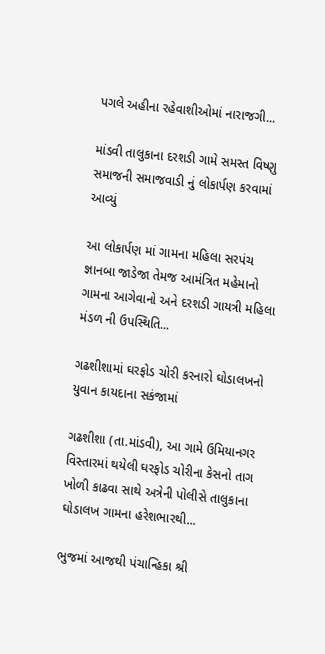પગલે અહીના રહેવાશીઓમાં નારાજગી...

માંડવી તાલુકાના દરશડી ગામે સમસ્ત વિષ્ણુ સમાજની સમાજવાડી નું લોકાર્પણ કરવામાં આવ્યું

આ લોકાર્પણ માં ગામના મહિલા સરપંચ જ્ઞાનબા જાડેજા તેમજ આમંત્રિત મહેમાનો ગામના આગેવાનો અને દરશડી ગાયત્રી મહિલા મંડળ ની ઉપસ્થિતિ...

ગઢશીશામાં ઘરફોડ ચોરી કરનારો ઘોડાલખનો યુવાન કાયદાના સકંજામાં

ગઢશીશા (તા.માંડવી), આ ગામે ઉમિયાનગર વિસ્તારમાં થયેલી ઘરફોડ ચોરીના કેસનો તાગ ખોળી કાઢવા સાથે અત્રેની પોલીસે તાલુકાના ઘોડાલખ ગામના હરેશભારથી...

ભુજમાં આજથી પંચાન્હિકા શ્રી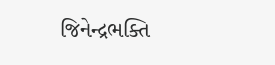જિનેન્દ્રભક્તિ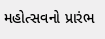મહોત્સવનો પ્રારંભ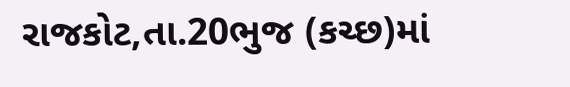રાજકોટ,તા.20ભુજ (કચ્છ)માં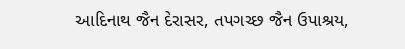આદિનાથ જૈન દેરાસર, તપગચ્છ જૈન ઉપાશ્રય,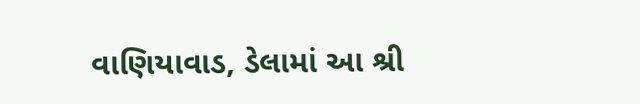વાણિયાવાડ, ડેલામાં આ શ્રી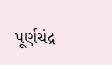પૂર્ણચંદ્ર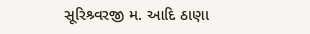સૂરિશ્ર્વરજી મ. આદિ ઠાણા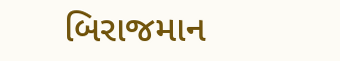બિરાજમાન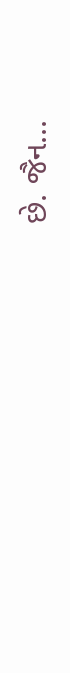છે. જૈન...